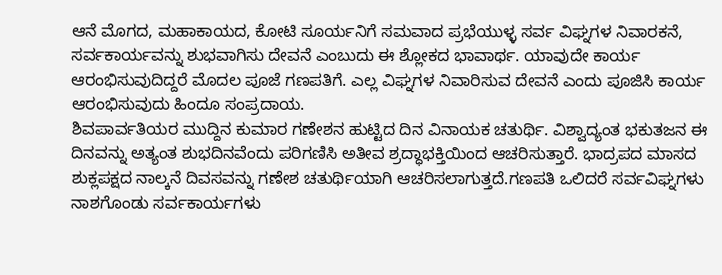ಆನೆ ಮೊಗದ, ಮಹಾಕಾಯದ, ಕೋಟಿ ಸೂರ್ಯನಿಗೆ ಸಮವಾದ ಪ್ರಭೆಯುಳ್ಳ ಸರ್ವ ವಿಘ್ನಗಳ ನಿವಾರಕನೆ, ಸರ್ವಕಾರ್ಯವನ್ನು ಶುಭವಾಗಿಸು ದೇವನೆ ಎಂಬುದು ಈ ಶ್ಲೋಕದ ಭಾವಾರ್ಥ. ಯಾವುದೇ ಕಾರ್ಯ ಆರಂಭಿಸುವುದಿದ್ದರೆ ಮೊದಲ ಪೂಜೆ ಗಣಪತಿಗೆ. ಎಲ್ಲ ವಿಘ್ನಗಳ ನಿವಾರಿಸುವ ದೇವನೆ ಎಂದು ಪೂಜಿಸಿ ಕಾರ್ಯ ಆರಂಭಿಸುವುದು ಹಿಂದೂ ಸಂಪ್ರದಾಯ.
ಶಿವಪಾರ್ವತಿಯರ ಮುದ್ದಿನ ಕುಮಾರ ಗಣೇಶನ ಹುಟ್ಟಿದ ದಿನ ವಿನಾಯಕ ಚತುರ್ಥಿ. ವಿಶ್ವಾದ್ಯಂತ ಭಕುತಜನ ಈ ದಿನವನ್ನು ಅತ್ಯಂತ ಶುಭದಿನವೆಂದು ಪರಿಗಣಿಸಿ ಅತೀವ ಶ್ರದ್ಧಾಭಕ್ತಿಯಿಂದ ಆಚರಿಸುತ್ತಾರೆ. ಭಾದ್ರಪದ ಮಾಸದ ಶುಕ್ಲಪಕ್ಷದ ನಾಲ್ಕನೆ ದಿವಸವನ್ನು ಗಣೇಶ ಚತುರ್ಥಿಯಾಗಿ ಆಚರಿಸಲಾಗುತ್ತದೆ.ಗಣಪತಿ ಒಲಿದರೆ ಸರ್ವವಿಘ್ನಗಳು ನಾಶಗೊಂಡು ಸರ್ವಕಾರ್ಯಗಳು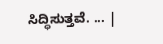ಸಿದ್ಧಿಸುತ್ತವೆ. ... |